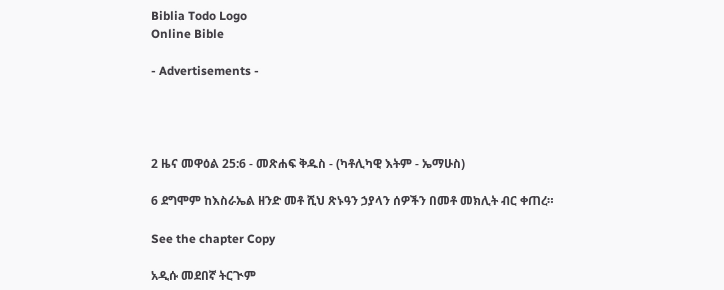Biblia Todo Logo
Online Bible

- Advertisements -




2 ዜና መዋዕል 25:6 - መጽሐፍ ቅዱስ - (ካቶሊካዊ እትም - ኤማሁስ)

6 ደግሞም ከእስራኤል ዘንድ መቶ ሺህ ጽኑዓን ኃያላን ሰዎችን በመቶ መክሊት ብር ቀጠረ።

See the chapter Copy

አዲሱ መደበኛ ትርጒም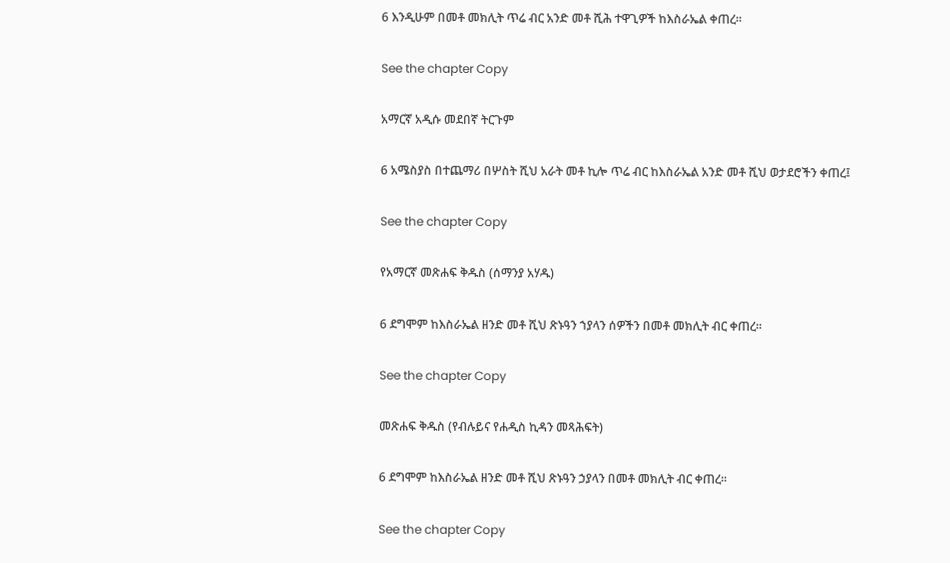6 እንዲሁም በመቶ መክሊት ጥሬ ብር አንድ መቶ ሺሕ ተዋጊዎች ከእስራኤል ቀጠረ።

See the chapter Copy

አማርኛ አዲሱ መደበኛ ትርጉም

6 አሜስያስ በተጨማሪ በሦስት ሺህ አራት መቶ ኪሎ ጥሬ ብር ከእስራኤል አንድ መቶ ሺህ ወታደሮችን ቀጠረ፤

See the chapter Copy

የአማርኛ መጽሐፍ ቅዱስ (ሰማንያ አሃዱ)

6 ደግሞም ከእስራኤል ዘንድ መቶ ሺህ ጽኑዓን ኀያላን ሰዎችን በመቶ መክሊት ብር ቀጠረ።

See the chapter Copy

መጽሐፍ ቅዱስ (የብሉይና የሐዲስ ኪዳን መጻሕፍት)

6 ደግሞም ከእስራኤል ዘንድ መቶ ሺህ ጽኑዓን ኃያላን በመቶ መክሊት ብር ቀጠረ።

See the chapter Copy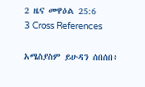2 ዜና መዋዕል 25:6
3 Cross References

አሜስያስም ይሁዳን ሰበሰበ፥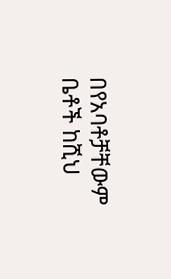በየአባቶቻቸውም ቤቶች ከሺህ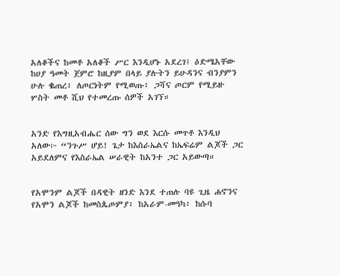አለቆችና ከመቶ አለቆች ሥር እንዲሆኑ አደረገ፤ ዕድሜአቸው ከሀያ ዓመት ጀምሮ ከዚያም በላይ ያሉትን ይሁዳንና ብንያምን ሁሉ ቈጠረ፥ ለጦርነትም የሚወጡ፥ ጋሻና ጦርም የሚይዙ ሦስት መቶ ሺህ የተመረጡ ሰዎች አገኘ።


አንድ የእግዚአብሔር ሰው ግን ወደ እርሱ መጥቶ እንዲህ አለው፦ “ንጉሥ ሆይ! ጌታ ከእስራኤልና ከኤፍሬም ልጆች ጋር አይደለምና የእስራኤል ሠራዊት ከአንተ ጋር አይውጣ።


የአሞንም ልጆች በዳዊት ዘንድ እንደ ተጠሉ ባዩ ጊዜ ሐኖንና የአሞን ልጆች ከመስጴጦምያ፥ ከአራም-መዓካ፥ ከሱባ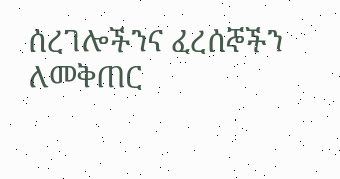ሰረገሎችንና ፈረሰኞችን ለመቅጠር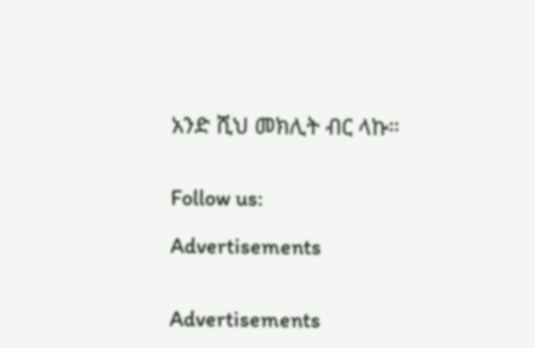አንድ ሺህ መክሊት ብር ላኩ።


Follow us:

Advertisements


Advertisements